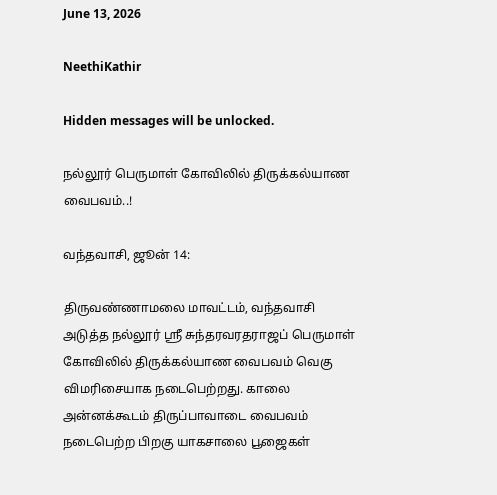June 13, 2026

NeethiKathir

Hidden messages will be unlocked.

நல்லூர் பெருமாள் கோவிலில் திருக்கல்யாண வைபவம்..!

வந்தவாசி, ஜூன் 14:

திருவண்ணாமலை மாவட்டம், வந்தவாசி அடுத்த நல்லூர் ஸ்ரீ சுந்தரவரதராஜப் பெருமாள் கோவிலில் திருக்கல்யாண வைபவம் வெகு விமரிசையாக நடைபெற்றது. காலை அன்னக்கூடம் திருப்பாவாடை வைபவம் நடைபெற்ற பிறகு யாகசாலை பூஜைகள்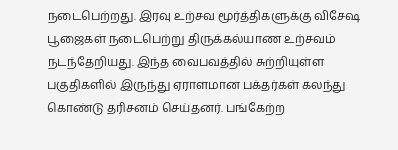நடைபெற்றது. இரவு உற்சவ மூர்த்திகளுக்கு விசேஷ பூஜைகள் நடைபெற்று திருக்கல்யாண உற்சவம் நடந்தேறியது. இந்த வைபவத்தில் சுற்றியுள்ள பகுதிகளில் இருந்து ஏராளமான பக்தர்கள் கலந்து கொண்டு தரிசனம் செய்தனர். பங்கேற்ற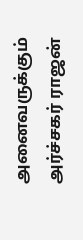அனைவருக்கும் அர்ச்சகர் ராஜன்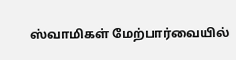ஸ்வாமிகள் மேற்பார்வையில்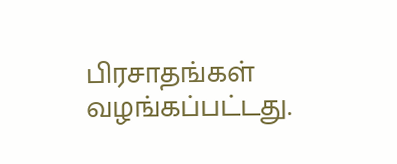பிரசாதங்கள் வழங்கப்பட்டது.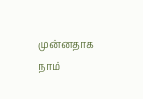முன்னதாக நாம்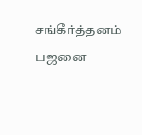சங்கீர்த்தனம் பஜனை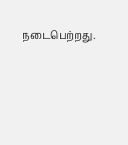நடைபெற்றது.